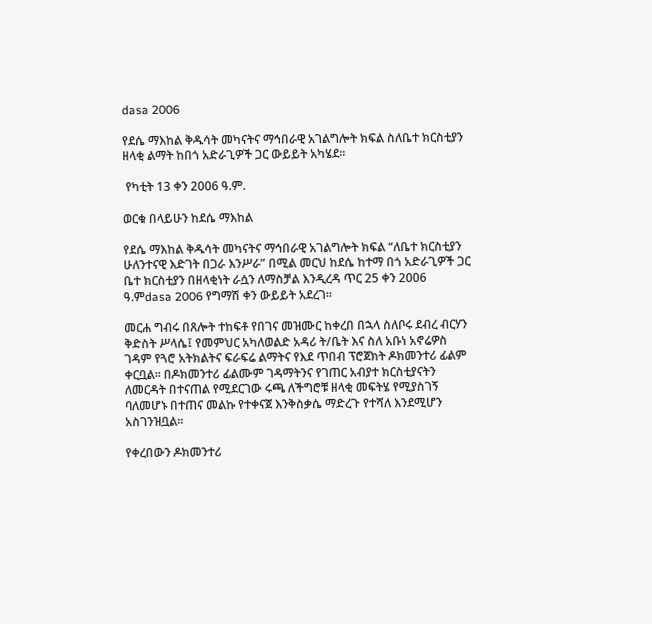dasa 2006

የደሴ ማእከል ቅዱሳት መካናትና ማኅበራዊ አገልግሎት ክፍል ስለቤተ ክርስቲያን ዘላቂ ልማት ከበጎ አድራጊዎች ጋር ውይይት አካሄደ፡፡

 የካቲት 13 ቀን 2006 ዓ.ም.

ወርቁ በላይሁን ከደሴ ማእከል

የደሴ ማእከል ቅዱሳት መካናትና ማኅበራዊ አገልግሎት ክፍል “ለቤተ ክርስቲያን ሁለንተናዊ እድገት በጋራ እንሥራ” በሚል መርህ ከደሴ ከተማ በጎ አድራጊዎች ጋር ቤተ ክርስቲያን በዘላቂነት ራሷን ለማስቻል እንዲረዳ ጥር 25 ቀን 2006 ዓ.ምdasa 2006 የግማሽ ቀን ውይይት አደረገ፡፡

መርሐ ግብሩ በጸሎት ተከፍቶ የበገና መዝሙር ከቀረበ በኋላ ስለቦሩ ደብረ ብርሃን ቅድስት ሥላሴ፤ የመምህር አካለወልድ አዳሪ ት/ቤት እና ስለ አቡነ አኖሬዎስ ገዳም የጓሮ አትክልትና ፍራፍሬ ልማትና የእደ ጥበብ ፕሮጀክት ዶክመንተሪ ፊልም ቀርቧል፡፡ በዶክመንተሪ ፊልሙም ገዳማትንና የገጠር አብያተ ክርስቲያናትን ለመርዳት በተናጠል የሚደርገው ሩጫ ለችግሮቹ ዘላቂ መፍትሄ የሚያስገኝ ባለመሆኑ በተጠና መልኩ የተቀናጀ እንቅስቃሴ ማድረጉ የተሻለ እንደሚሆን አስገንዝቧል፡፡

የቀረበውን ዶክመንተሪ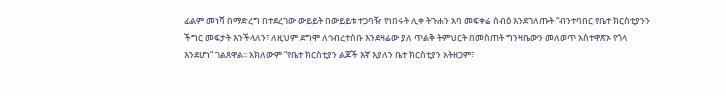ፊልም መነሻ በማድረግ በተደረገው ውይይት በውይይቱ ተጋባዥ የነበሩት ሊቀ ትጉሐን አባ መፍቀሬ ሰብዕ እንደገለጡት “ብንተባበር የቤተ ክርስቲያንን ችግር መፍታት እንችላለን፣ ለዚህም ደግሞ ለኅብረተሰቡ እንደዛሬው ያለ ጥልቅ ትምህርት በመስጠት ግንዛቤውን መለወጥ አስተዋጽኦ የጎላ እንደሆነ” ገልጸዋል፡፡ አክለውም “የቤተ ክርስቲያን ልጆች እኛ እያለን ቤተ ክርስቲያን አትዘጋም፣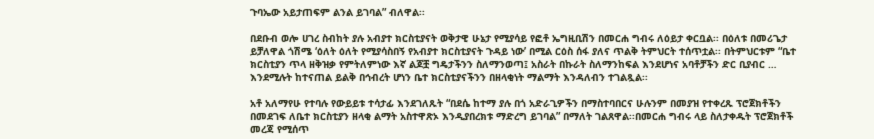ጉባኤው አይታጠፍም ልንል ይገባል” ብለዋል፡፡

በደቡብ ወሎ ሀገረ ስብከት ያሉ አብያተ ክርስቲያናት ወቅታዊ ሁኔታ የሚያሳይ የፎቶ ኤግዚቢሽን በመርሐ ግብሩ ለዕይታ ቀርቧል፡፡ በዕለቱ በመሪጌታ ይቻለዋል ጎሽሜ ‘ዕለት ዕለት የሚያሳስበኝ የአብያተ ክርስቲያናት ጉዳይ ነው’ በሚል ርዕስ ሰፋ ያለና ጥልቅ ትምህርት ተሰጥቷል፡፡ በትምህርቱም “ቤተ ክርስቲያን ጥላ ዘቅዝቃ የምትለምነው እኛ ልጆቿ ግዴታችንን ስለማንወጣ፤ አስራት በኩራት ስለማንከፍል እንደሆነና አባቶቻችን ድር ቢያብር … እንደሚሉት ከተናጠል ይልቅ በኅብረት ሆነን ቤተ ክርስቲያናችንን በዘላቂነት ማልማት እንዳለብን ተገልጿል፡፡

አቶ አለማየሁ የተባሉ የውይይቱ ተሳታፊ እንደገለጹት “በደሴ ከተማ ያሉ በጎ አድራጊዎችን በማስተባበርና ሁሉንም በመያዝ የተቀረጹ ፕሮጀክቶችን በመደገፍ ለቤተ ክርስቲያን ዘላቂ ልማት አስተዋጽኦ እንዲያበረክቱ ማድረግ ይገባል” በማለት ገልጸዋል፡፡በመርሐ ግብሩ ላይ ስለታቀዱት ፕሮጀክቶች መረጃ የሚሰጥ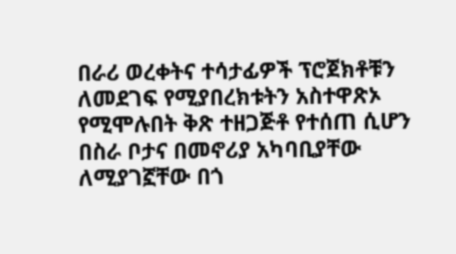በራሪ ወረቀትና ተሳታፊዎች ፕሮጀክቶቹን ለመደገፍ የሚያበረክቱትን አስተዋጽኦ የሚሞሉበት ቅጽ ተዘጋጅቶ የተሰጠ ሲሆን በስራ ቦታና በመኖሪያ አካባቢያቸው ለሚያገኟቸው በጎ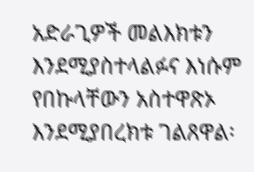አድራጊዎች መልእክቱን እንደሚያስተላልፉና እነሱም የበኩላቸውን አስተዋጽኦ እንደሚያበረክቱ ገልጸዋል፡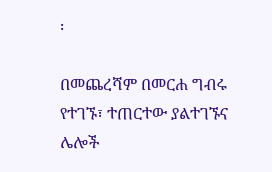፡

በመጨረሻም በመርሐ ግብሩ የተገኙ፣ ተጠርተው ያልተገኙና ሌሎች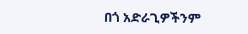በጎ አድራጊዎችንም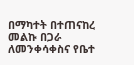በማካተት በተጠናከረ መልኩ በጋራ ለመንቀሳቀስና የቤተ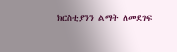ክርስቲያንን ልማት ለመደገፍ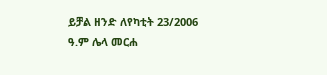ይቻል ዘንድ ለየካቲት 23/2006 ዓ.ም ሌላ መርሐ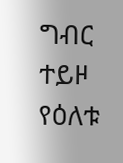ግብር ተይዞ የዕለቱ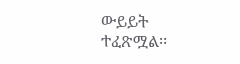ውይይት ተፈጽሟል፡፡